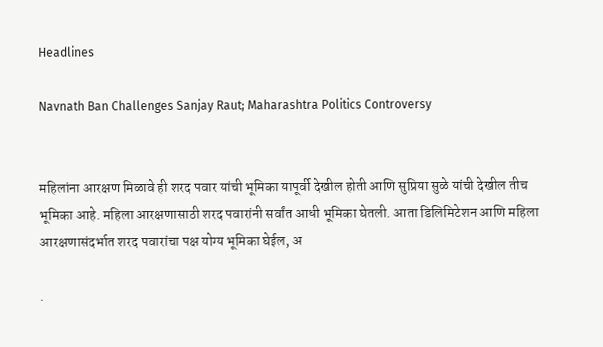Headlines

Navnath Ban Challenges Sanjay Raut; Maharashtra Politics Controversy


महिलांना आरक्षण मिळावे ही शरद पवार यांची भूमिका यापूर्वी देखील होती आणि सुप्रिया सुळे यांची देखील तीच भूमिका आहे. महिला आरक्षणासाठी शरद पवारांनी सर्वांत आधी भूमिका घेतली. आता डिलिमिटेशन आणि महिला आरक्षणासंदर्भात शरद पवारांचा पक्ष योग्य भूमिका घेईल, अ

.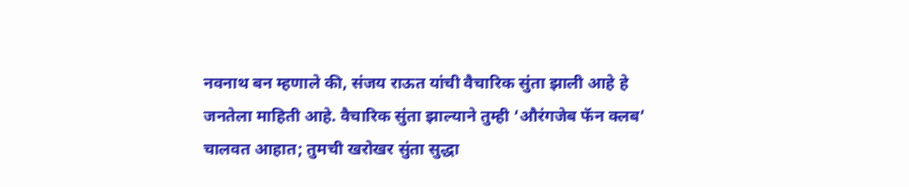नवनाथ बन म्हणाले की, संजय राऊत यांची वैचारिक सुंता झाली आहे हे जनतेला माहिती आहे. वैचारिक सुंता झाल्याने तुम्ही ‘औरंगजेब फॅन क्लब’ चालवत आहात; तुमची खरोखर सुंता सुद्धा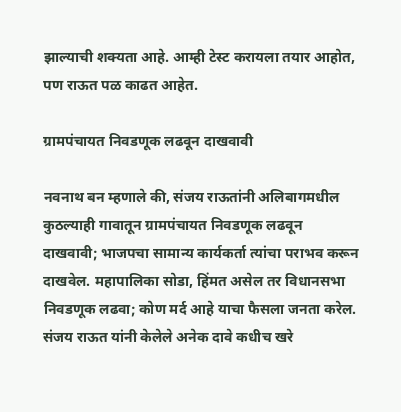झाल्याची शक्यता आहे. आम्ही टेस्ट करायला तयार आहोत, पण राऊत पळ काढत आहेत.

ग्रामपंचायत निवडणूक लढवून दाखवावी

नवनाथ बन म्हणाले की, संजय राऊतांनी अलिबागमधील कुठल्याही गावातून ग्रामपंचायत निवडणूक लढवून दाखवावी; भाजपचा सामान्य कार्यकर्ता त्यांचा पराभव करून दाखवेल. महापालिका सोडा, हिंमत असेल तर विधानसभा निवडणूक लढवा; कोण मर्द आहे याचा फैसला जनता करेल. संजय राऊत यांनी केलेले अनेक दावे कधीच खरे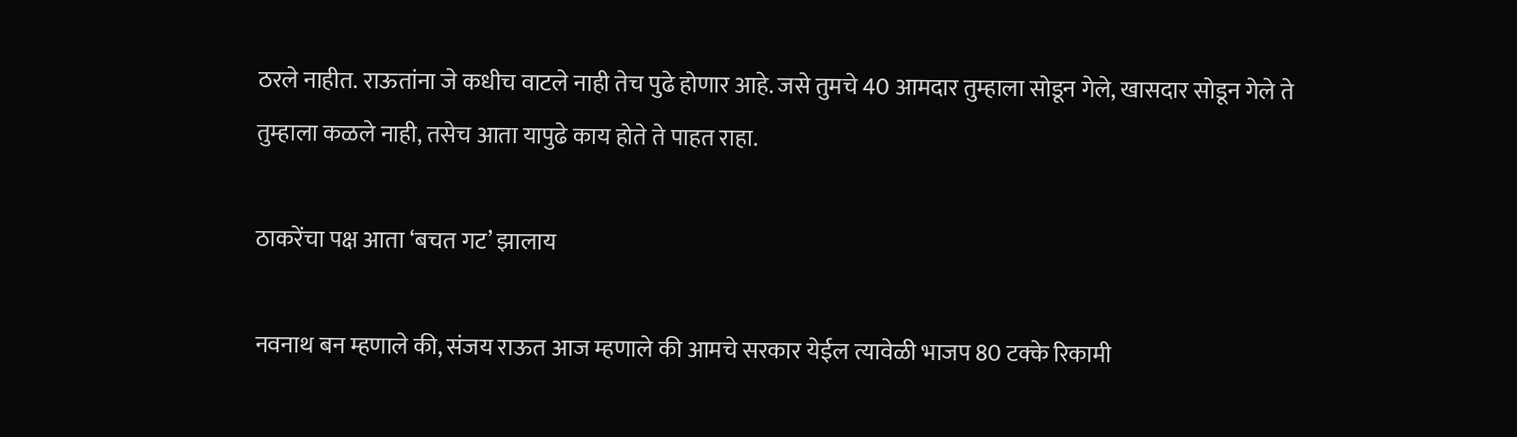ठरले नाहीत. राऊतांना जे कधीच वाटले नाही तेच पुढे होणार आहे. जसे तुमचे 40 आमदार तुम्हाला सोडून गेले, खासदार सोडून गेले ते तुम्हाला कळले नाही, तसेच आता यापुढे काय होते ते पाहत राहा.

ठाकरेंचा पक्ष आता ‘बचत गट’ झालाय

नवनाथ बन म्हणाले की, संजय राऊत आज म्हणाले की आमचे सरकार येईल त्यावेळी भाजप 80 टक्के रिकामी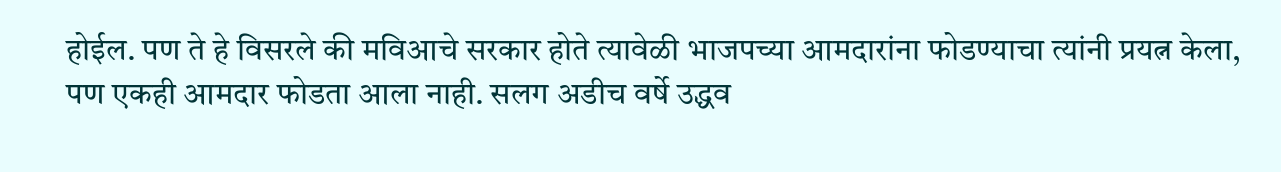होईल. पण ते हे विसरले की मविआचे सरकार होते त्यावेळी भाजपच्या आमदारांना फोडण्याचा त्यांनी प्रयत्न केला, पण एकही आमदार फोडता आला नाही. सलग अडीच वर्षे उद्धव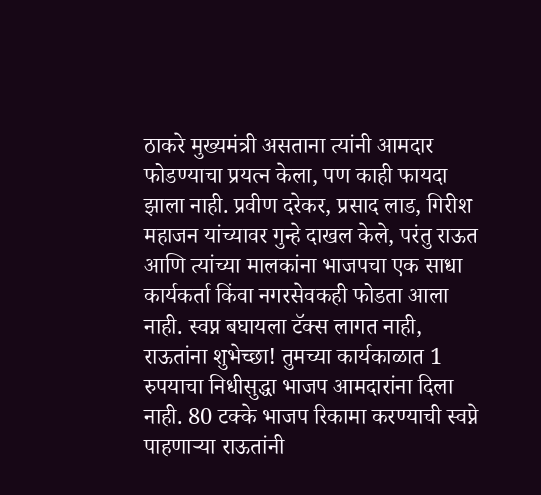ठाकरे मुख्यमंत्री असताना त्यांनी आमदार फोडण्याचा प्रयत्न केला, पण काही फायदा झाला नाही. प्रवीण दरेकर, प्रसाद लाड, गिरीश महाजन यांच्यावर गुन्हे दाखल केले, परंतु राऊत आणि त्यांच्या मालकांना भाजपचा एक साधा कार्यकर्ता किंवा नगरसेवकही फोडता आला नाही. स्वप्न बघायला टॅक्स लागत नाही, राऊतांना शुभेच्छा! तुमच्या कार्यकाळात 1 रुपयाचा निधीसुद्धा भाजप आमदारांना दिला नाही. 80 टक्के भाजप रिकामा करण्याची स्वप्ने पाहणाऱ्या राऊतांनी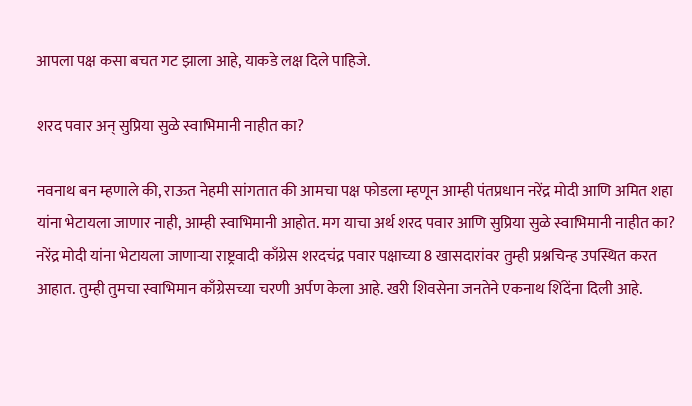आपला पक्ष कसा बचत गट झाला आहे, याकडे लक्ष दिले पाहिजे.

शरद पवार अन् सुप्रिया सुळे स्वाभिमानी नाहीत का?

नवनाथ बन म्हणाले की, राऊत नेहमी सांगतात की आमचा पक्ष फोडला म्हणून आम्ही पंतप्रधान नरेंद्र मोदी आणि अमित शहा यांना भेटायला जाणार नाही, आम्ही स्वाभिमानी आहोत. मग याचा अर्थ शरद पवार आणि सुप्रिया सुळे स्वाभिमानी नाहीत का? नरेंद्र मोदी यांना भेटायला जाणाऱ्या राष्ट्रवादी काँग्रेस शरदचंद्र पवार पक्षाच्या 8 खासदारांवर तुम्ही प्रश्नचिन्ह उपस्थित करत आहात. तुम्ही तुमचा स्वाभिमान काँग्रेसच्या चरणी अर्पण केला आहे. खरी शिवसेना जनतेने एकनाथ शिंदेंना दिली आहे.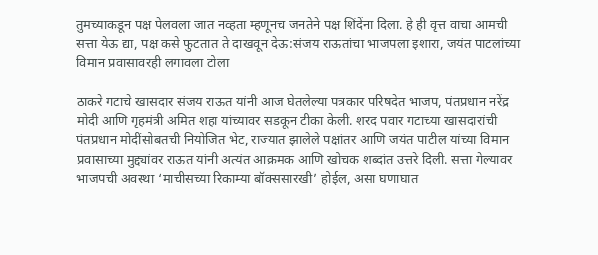तुमच्याकडून पक्ष पेलवला जात नव्हता म्हणूनच जनतेने पक्ष शिंदेंना दिला. हे ही वृत्त वाचा आमची सत्ता येऊ द्या, पक्ष कसे फुटतात ते दाखवून देऊ:संजय राऊतांचा भाजपला इशारा, जयंत पाटलांच्या विमान प्रवासावरही लगावला टोला

ठाकरे गटाचे खासदार संजय राऊत यांनी आज घेतलेल्या पत्रकार परिषदेत भाजप, पंतप्रधान नरेंद्र मोदी आणि गृहमंत्री अमित शहा यांच्यावर सडकून टीका केली. शरद पवार गटाच्या खासदारांची पंतप्रधान मोदींसोबतची नियोजित भेट, राज्यात झालेले पक्षांतर आणि जयंत पाटील यांच्या विमान प्रवासाच्या मुद्द्यांवर राऊत यांनी अत्यंत आक्रमक आणि खोचक शब्दांत उत्तरे दिली. सत्ता गेल्यावर भाजपची अवस्था ‘माचीसच्या रिकाम्या बॉक्ससारखी’ होईल, असा घणाघात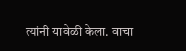त्यांनी यावेळी केला. वाचा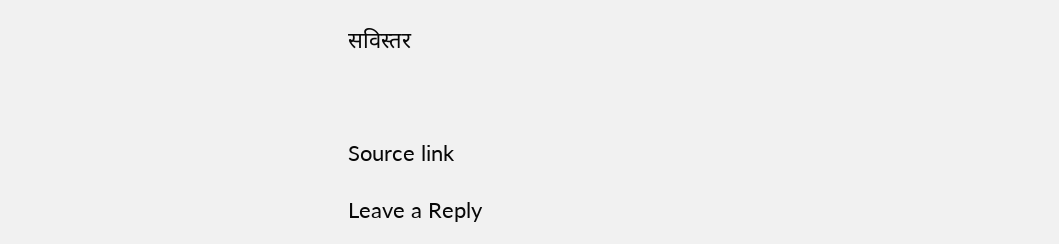सविस्तर



Source link

Leave a Reply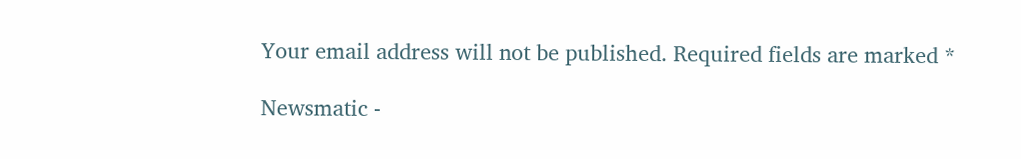Your email address will not be published. Required fields are marked *

Newsmatic -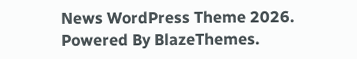News WordPress Theme 2026. Powered By BlazeThemes.